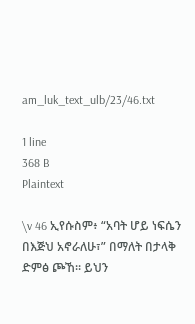am_luk_text_ulb/23/46.txt

1 line
368 B
Plaintext

\v 46 ኢየሱስም፥ “አባት ሆይ ነፍሴን በእጅህ አኖራለሁ፣” በማለት በታላቅ ድምፅ ጮኸ። ይህን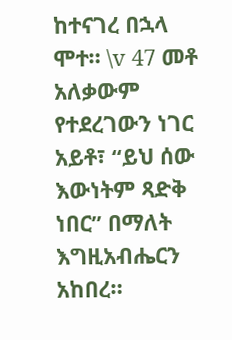ከተናገረ በኋላ ሞተ። \v 47 መቶ አለቃውም የተደረገውን ነገር አይቶ፣ “ይህ ሰው እውነትም ጻድቅ ነበር” በማለት እግዚአብሔርን አከበረ።